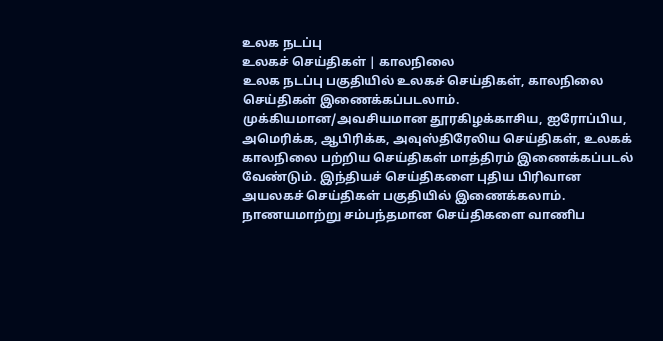உலக நடப்பு
உலகச் செய்திகள் | காலநிலை
உலக நடப்பு பகுதியில் உலகச் செய்திகள், காலநிலை செய்திகள் இணைக்கப்படலாம்.
முக்கியமான/அவசியமான தூரகிழக்காசிய, ஐரோப்பிய, அமெரிக்க, ஆபிரிக்க, அவுஸ்திரேலிய செய்திகள், உலகக் காலநிலை பற்றிய செய்திகள் மாத்திரம் இணைக்கப்படல் வேண்டும். இந்தியச் செய்திகளை புதிய பிரிவான அயலகச் செய்திகள் பகுதியில் இணைக்கலாம். நாணயமாற்று சம்பந்தமான செய்திகளை வாணிப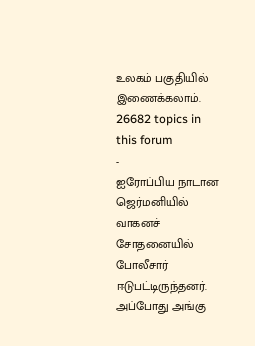உலகம் பகுதியில் இணைக்கலாம்.
26682 topics in this forum
-
ஐரோப்பிய நாடான ஜெர்மனியில் வாகனச் சோதனையில் போலீசார் ஈடுபட்டிருந்தனர். அப்போது அங்கு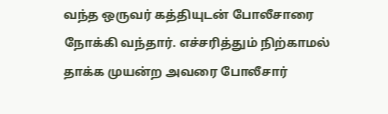வந்த ஒருவர் கத்தியுடன் போலீசாரை நோக்கி வந்தார். எச்சரித்தும் நிற்காமல் தாக்க முயன்ற அவரை போலீசார்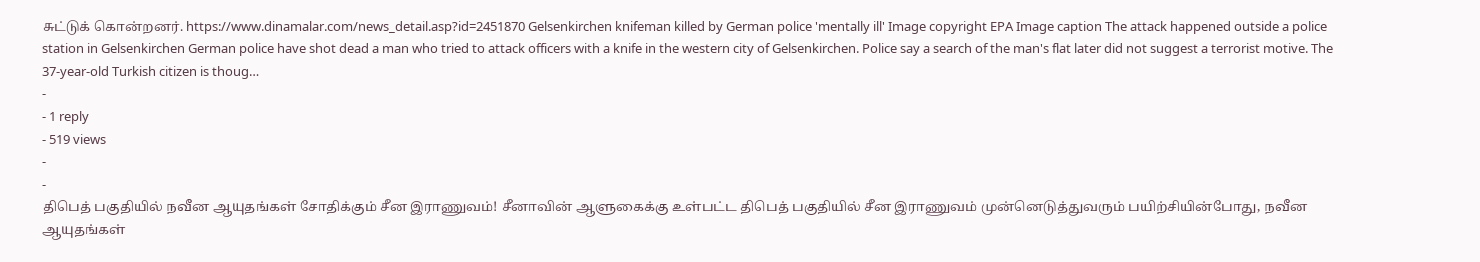சுட்டுக் கொன்றனர். https://www.dinamalar.com/news_detail.asp?id=2451870 Gelsenkirchen knifeman killed by German police 'mentally ill' Image copyright EPA Image caption The attack happened outside a police station in Gelsenkirchen German police have shot dead a man who tried to attack officers with a knife in the western city of Gelsenkirchen. Police say a search of the man's flat later did not suggest a terrorist motive. The 37-year-old Turkish citizen is thoug…
-
- 1 reply
- 519 views
-
-
திபெத் பகுதியில் நவீன ஆயுதங்கள் சோதிக்கும் சீன இராணுவம்! சீனாவின் ஆளுகைக்கு உள்பட்ட திபெத் பகுதியில் சீன இராணுவம் முன்னெடுத்துவரும் பயிற்சியின்போது, நவீன ஆயுதங்கள்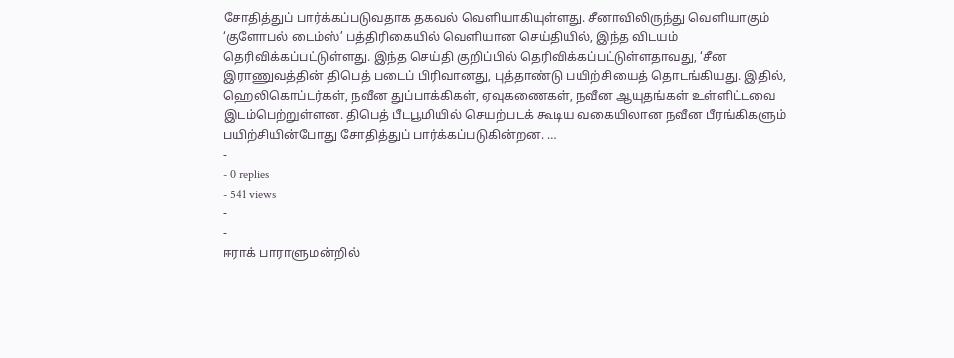சோதித்துப் பார்க்கப்படுவதாக தகவல் வெளியாகியுள்ளது. சீனாவிலிருந்து வெளியாகும் ‘குளோபல் டைம்ஸ்’ பத்திரிகையில் வெளியான செய்தியில், இந்த விடயம் தெரிவிக்கப்பட்டுள்ளது. இந்த செய்தி குறிப்பில் தெரிவிக்கப்பட்டுள்ளதாவது, ‘சீன இராணுவத்தின் திபெத் படைப் பிரிவானது, புத்தாண்டு பயிற்சியைத் தொடங்கியது. இதில், ஹெலிகொப்டர்கள், நவீன துப்பாக்கிகள், ஏவுகணைகள், நவீன ஆயுதங்கள் உள்ளிட்டவை இடம்பெற்றுள்ளன. திபெத் பீடபூமியில் செயற்படக் கூடிய வகையிலான நவீன பீரங்கிகளும் பயிற்சியின்போது சோதித்துப் பார்க்கப்படுகின்றன. …
-
- 0 replies
- 541 views
-
-
ஈராக் பாராளுமன்றில்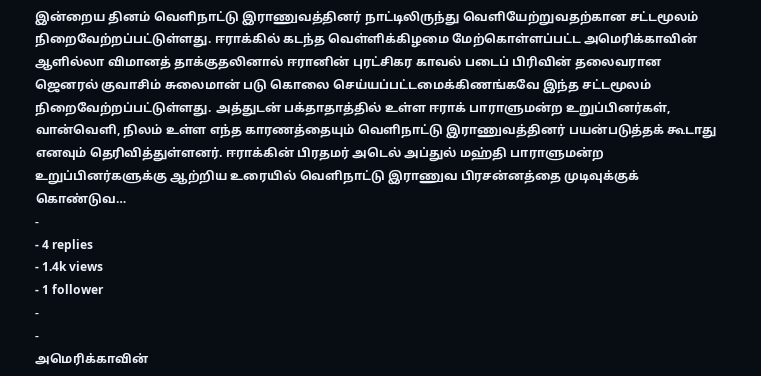இன்றைய தினம் வெளிநாட்டு இராணுவத்தினர் நாட்டிலிருந்து வெளியேற்றுவதற்கான சட்டமூலம் நிறைவேற்றப்பட்டுள்ளது. ஈராக்கில் கடந்த வெள்ளிக்கிழமை மேற்கொள்ளப்பட்ட அமெரிக்காவின் ஆளில்லா விமானத் தாக்குதலினால் ஈரானின் புரட்சிகர காவல் படைப் பிரிவின் தலைவரான ஜெனரல் குவாசிம் சுலைமான் படு கொலை செய்யப்பட்டமைக்கிணங்கவே இந்த சட்டமூலம் நிறைவேற்றப்பட்டுள்ளது. அத்துடன் பக்தாதாத்தில் உள்ள ஈராக் பாராளுமன்ற உறுப்பினர்கள், வான்வெளி, நிலம் உள்ள எந்த காரணத்தையும் வெளிநாட்டு இராணுவத்தினர் பயன்படுத்தக் கூடாது எனவும் தெரிவித்துள்ளனர். ஈராக்கின் பிரதமர் அடெல் அப்துல் மஹ்தி பாராளுமன்ற உறுப்பினர்களுக்கு ஆற்றிய உரையில் வெளிநாட்டு இராணுவ பிரசன்னத்தை முடிவுக்குக் கொண்டுவ…
-
- 4 replies
- 1.4k views
- 1 follower
-
-
அமெரிக்காவின்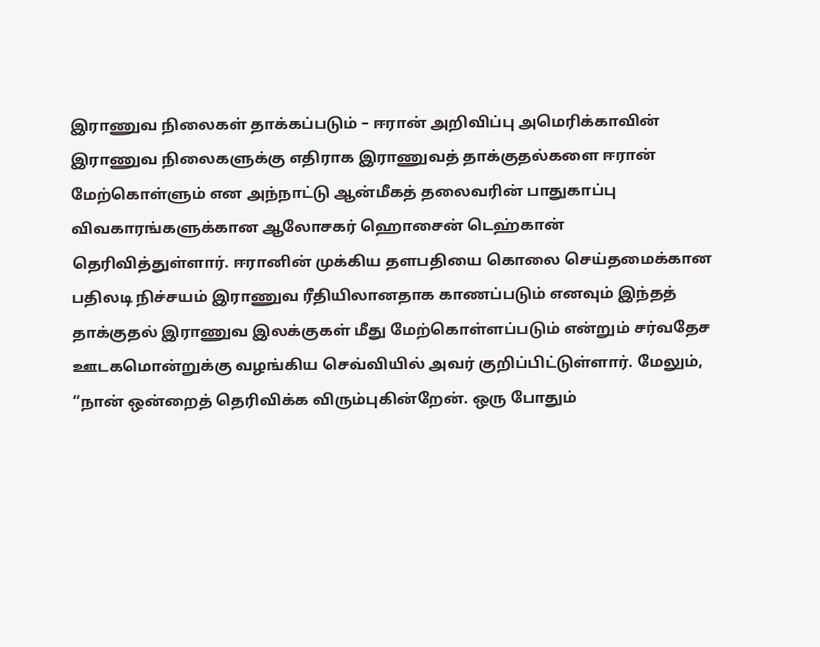இராணுவ நிலைகள் தாக்கப்படும் – ஈரான் அறிவிப்பு அமெரிக்காவின் இராணுவ நிலைகளுக்கு எதிராக இராணுவத் தாக்குதல்களை ஈரான் மேற்கொள்ளும் என அந்நாட்டு ஆன்மீகத் தலைவரின் பாதுகாப்பு விவகாரங்களுக்கான ஆலோசகர் ஹொசைன் டெஹ்கான் தெரிவித்துள்ளார். ஈரானின் முக்கிய தளபதியை கொலை செய்தமைக்கான பதிலடி நிச்சயம் இராணுவ ரீதியிலானதாக காணப்படும் எனவும் இந்தத் தாக்குதல் இராணுவ இலக்குகள் மீது மேற்கொள்ளப்படும் என்றும் சர்வதேச ஊடகமொன்றுக்கு வழங்கிய செவ்வியில் அவர் குறிப்பிட்டுள்ளார். மேலும், “நான் ஒன்றைத் தெரிவிக்க விரும்புகின்றேன். ஒரு போதும்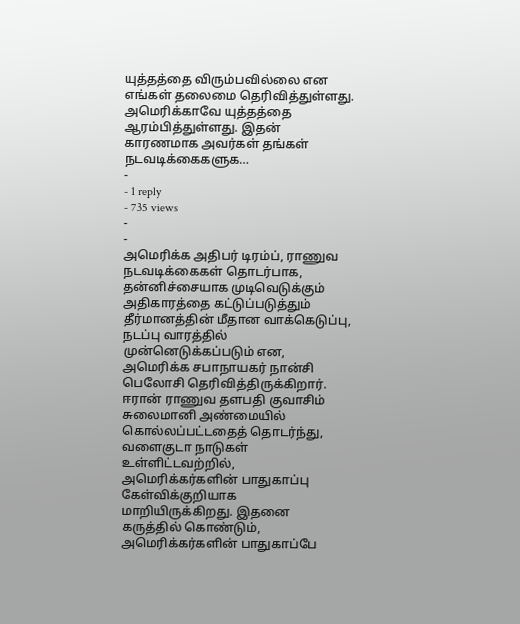யுத்தத்தை விரும்பவில்லை என எங்கள் தலைமை தெரிவித்துள்ளது. அமெரிக்காவே யுத்தத்தை ஆரம்பித்துள்ளது. இதன் காரணமாக அவர்கள் தங்கள் நடவடிக்கைகளுக…
-
- 1 reply
- 735 views
-
-
அமெரிக்க அதிபர் டிரம்ப், ராணுவ நடவடிக்கைகள் தொடர்பாக, தன்னிச்சையாக முடிவெடுக்கும் அதிகாரத்தை கட்டுப்படுத்தும் தீர்மானத்தின் மீதான வாக்கெடுப்பு, நடப்பு வாரத்தில் முன்னெடுக்கப்படும் என, அமெரிக்க சபாநாயகர் நான்சி பெலோசி தெரிவித்திருக்கிறார். ஈரான் ராணுவ தளபதி குவாசிம் சுலைமானி அண்மையில் கொல்லப்பட்டதைத் தொடர்ந்து, வளைகுடா நாடுகள் உள்ளிட்டவற்றில், அமெரிக்கர்களின் பாதுகாப்பு கேள்விக்குறியாக மாறியிருக்கிறது. இதனை கருத்தில் கொண்டும், அமெரிக்கர்களின் பாதுகாப்பே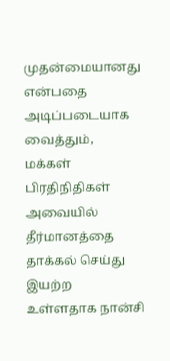முதன்மையானது என்பதை அடிப்படையாக வைத்தும், மக்கள் பிரதிநிதிகள் அவையில் தீர்மானத்தை தாக்கல் செய்து இயற்ற உள்ளதாக நான்சி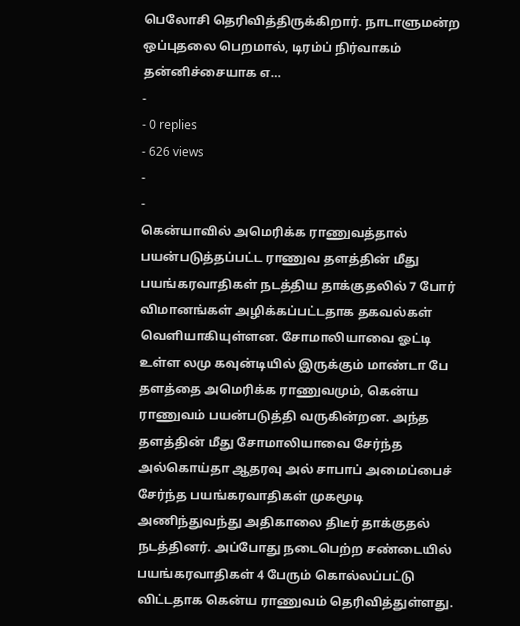பெலோசி தெரிவித்திருக்கிறார். நாடாளுமன்ற ஒப்புதலை பெறமால், டிரம்ப் நிர்வாகம் தன்னிச்சையாக எ…
-
- 0 replies
- 626 views
-
-
கென்யாவில் அமெரிக்க ராணுவத்தால் பயன்படுத்தப்பட்ட ராணுவ தளத்தின் மீது பயங்கரவாதிகள் நடத்திய தாக்குதலில் 7 போர் விமானங்கள் அழிக்கப்பட்டதாக தகவல்கள் வெளியாகியுள்ளன. சோமாலியாவை ஓட்டி உள்ள லமு கவுன்டியில் இருக்கும் மாண்டா பே தளத்தை அமெரிக்க ராணுவமும், கென்ய ராணுவம் பயன்படுத்தி வருகின்றன. அந்த தளத்தின் மீது சோமாலியாவை சேர்ந்த அல்கொய்தா ஆதரவு அல் சாபாப் அமைப்பைச் சேர்ந்த பயங்கரவாதிகள் முகமூடி அணிந்துவந்து அதிகாலை திடீர் தாக்குதல் நடத்தினர். அப்போது நடைபெற்ற சண்டையில் பயங்கரவாதிகள் 4 பேரும் கொல்லப்பட்டு விட்டதாக கென்ய ராணுவம் தெரிவித்துள்ளது.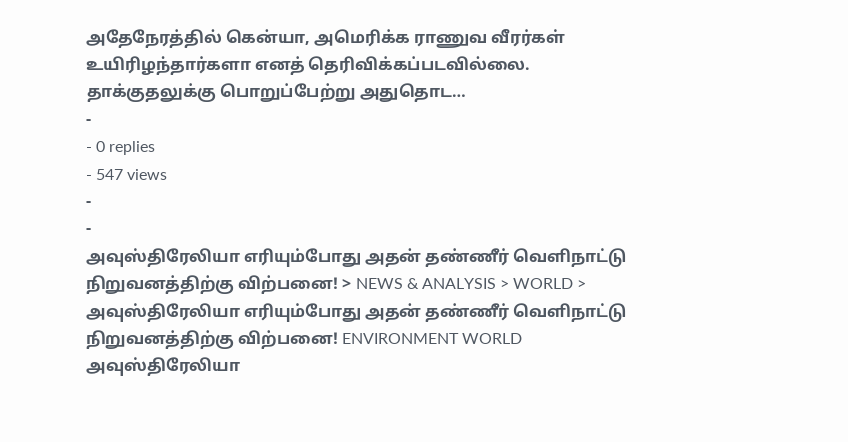அதேநேரத்தில் கென்யா, அமெரிக்க ராணுவ வீரர்கள் உயிரிழந்தார்களா எனத் தெரிவிக்கப்படவில்லை. தாக்குதலுக்கு பொறுப்பேற்று அதுதொட…
-
- 0 replies
- 547 views
-
-
அவுஸ்திரேலியா எரியும்போது அதன் தண்ணீர் வெளிநாட்டு நிறுவனத்திற்கு விற்பனை! > NEWS & ANALYSIS > WORLD > அவுஸ்திரேலியா எரியும்போது அதன் தண்ணீர் வெளிநாட்டு நிறுவனத்திற்கு விற்பனை! ENVIRONMENT WORLD அவுஸ்திரேலியா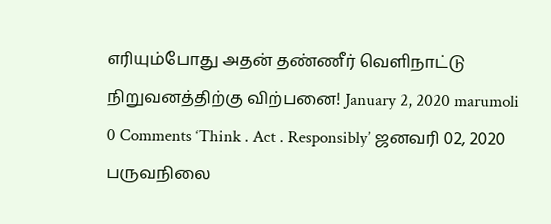எரியும்போது அதன் தண்ணீர் வெளிநாட்டு நிறுவனத்திற்கு விற்பனை! January 2, 2020 marumoli 0 Comments ‘Think . Act . Responsibly’ ஜனவரி 02, 2020 பருவநிலை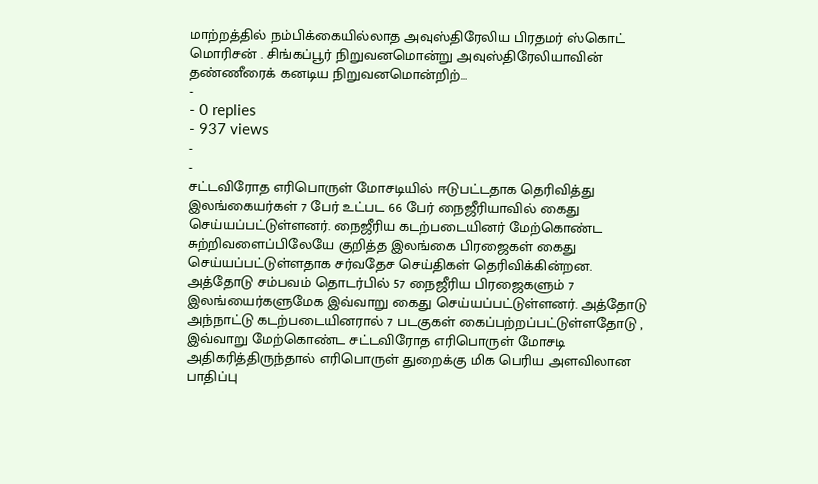மாற்றத்தில் நம்பிக்கையில்லாத அவுஸ்திரேலிய பிரதமர் ஸ்கொட் மொரிசன் . சிங்கப்பூர் நிறுவனமொன்று அவுஸ்திரேலியாவின் தண்ணீரைக் கனடிய நிறுவனமொன்றிற்…
-
- 0 replies
- 937 views
-
-
சட்டவிரோத எரிபொருள் மோசடியில் ஈடுபட்டதாக தெரிவித்து இலங்கையர்கள் 7 பேர் உட்பட 66 பேர் நைஜீரியாவில் கைது செய்யப்பட்டுள்ளனர். நைஜீரிய கடற்படையினர் மேற்கொண்ட சுற்றிவளைப்பிலேயே குறித்த இலங்கை பிரஜைகள் கைது செய்யப்பட்டுள்ளதாக சர்வதேச செய்திகள் தெரிவிக்கின்றன. அத்தோடு சம்பவம் தொடர்பில் 57 நைஜீரிய பிரஜைகளும் 7 இலங்யைர்களுமேக இவ்வாறு கைது செய்யப்பட்டுள்ளனர். அத்தோடு அந்நாட்டு கடற்படையினரால் 7 படகுகள் கைப்பற்றப்பட்டுள்ளதோடு , இவ்வாறு மேற்கொண்ட சட்டவிரோத எரிபொருள் மோசடி அதிகரித்திருந்தால் எரிபொருள் துறைக்கு மிக பெரிய அளவிலான பாதிப்பு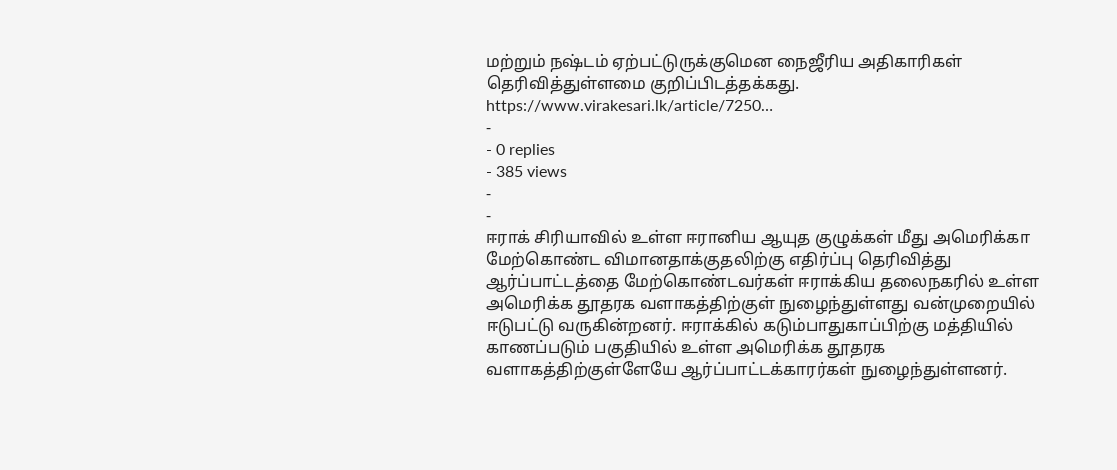மற்றும் நஷ்டம் ஏற்பட்டுருக்குமென நைஜீரிய அதிகாரிகள் தெரிவித்துள்ளமை குறிப்பிடத்தக்கது. https://www.virakesari.lk/article/7250…
-
- 0 replies
- 385 views
-
-
ஈராக் சிரியாவில் உள்ள ஈரானிய ஆயுத குழுக்கள் மீது அமெரிக்கா மேற்கொண்ட விமானதாக்குதலிற்கு எதிர்ப்பு தெரிவித்து ஆர்ப்பாட்டத்தை மேற்கொண்டவர்கள் ஈராக்கிய தலைநகரில் உள்ள அமெரிக்க தூதரக வளாகத்திற்குள் நுழைந்துள்ளது வன்முறையில் ஈடுபட்டு வருகின்றனர். ஈராக்கில் கடும்பாதுகாப்பிற்கு மத்தியில் காணப்படும் பகுதியில் உள்ள அமெரிக்க தூதரக வளாகத்திற்குள்ளேயே ஆர்ப்பாட்டக்காரர்கள் நுழைந்துள்ளனர்.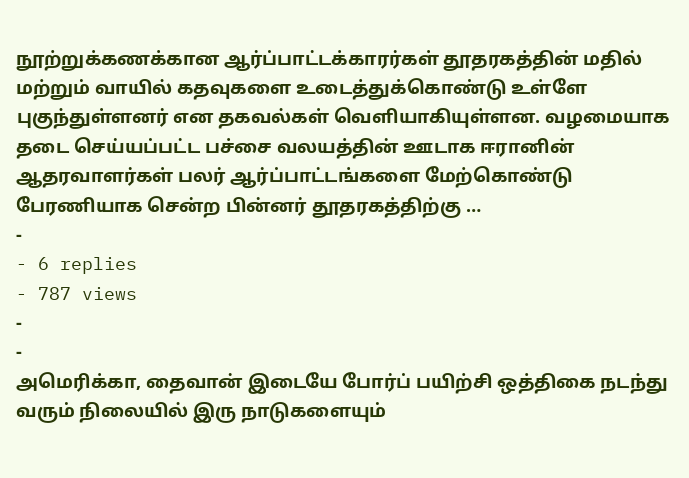நூற்றுக்கணக்கான ஆர்ப்பாட்டக்காரர்கள் தூதரகத்தின் மதில் மற்றும் வாயில் கதவுகளை உடைத்துக்கொண்டு உள்ளே புகுந்துள்ளனர் என தகவல்கள் வெளியாகியுள்ளன. வழமையாக தடை செய்யப்பட்ட பச்சை வலயத்தின் ஊடாக ஈரானின் ஆதரவாளர்கள் பலர் ஆர்ப்பாட்டங்களை மேற்கொண்டு பேரணியாக சென்ற பின்னர் தூதரகத்திற்கு …
-
- 6 replies
- 787 views
-
-
அமெரிக்கா, தைவான் இடையே போர்ப் பயிற்சி ஒத்திகை நடந்து வரும் நிலையில் இரு நாடுகளையும்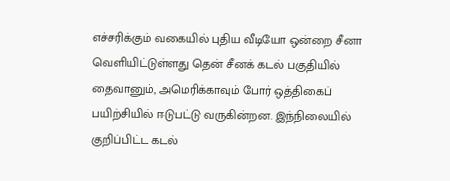எச்சரிக்கும் வகையில் புதிய வீடியோ ஒன்றை சீனா வெளியிட்டுள்ளது தென் சீனக் கடல் பகுதியில் தைவானும், அமெரிக்காவும் போர் ஒத்திகைப் பயிற்சியில் ஈடுபட்டு வருகின்றன. இந்நிலையில் குறிப்பிட்ட கடல்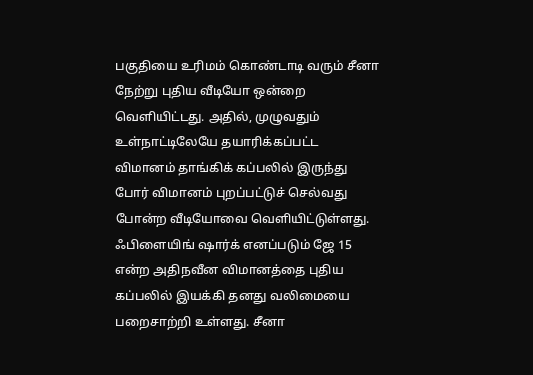பகுதியை உரிமம் கொண்டாடி வரும் சீனா நேற்று புதிய வீடியோ ஒன்றை வெளியிட்டது. அதில், முழுவதும் உள்நாட்டிலேயே தயாரிக்கப்பட்ட விமானம் தாங்கிக் கப்பலில் இருந்து போர் விமானம் புறப்பட்டுச் செல்வது போன்ற வீடியோவை வெளியிட்டுள்ளது. ஃபிளையிங் ஷார்க் எனப்படும் ஜே 15 என்ற அதிநவீன விமானத்தை புதிய கப்பலில் இயக்கி தனது வலிமையை பறைசாற்றி உள்ளது. சீனா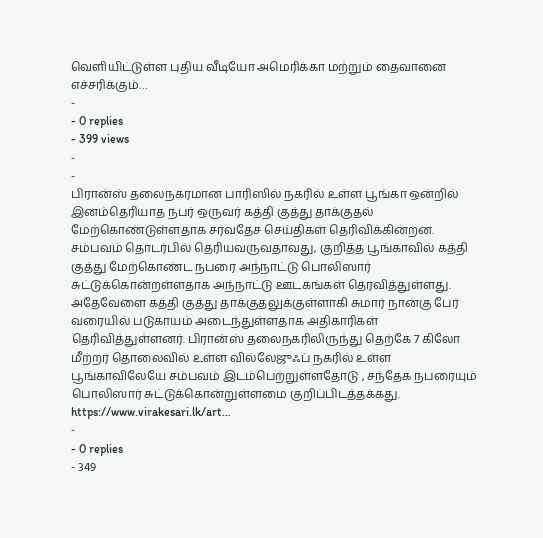வெளியிட்டுள்ள புதிய வீடியோ அமெரிக்கா மற்றும் தைவானை எச்சரிக்கும்…
-
- 0 replies
- 399 views
-
-
பிரான்ஸ் தலைநகரமான பாரிஸில் நகரில் உள்ள பூங்கா ஒன்றில் இனம்தெரியாத நபர் ஒருவர் கத்தி குத்து தாக்குதல் மேற்கொண்டுள்ளதாக சர்வதேச செய்திகள் தெரிவிக்கின்றன. சம்பவம் தொடர்பில் தெரியவருவதாவது, குறித்த பூங்காவில் கத்தி குத்து மேற்கொண்ட நபரை அந்நாட்டு பொலிஸார் சுட்டுக்கொன்றள்ளதாக அந்நாட்டு ஊடகங்கள் தெரவித்துள்ளது. அதேவேளை கத்தி குத்து தாக்குதலுக்குள்ளாகி சுமார் நான்கு பேர் வரையில் படுகாயம் அடைந்துள்ளதாக அதிகாரிகள் தெரிவித்துள்ளனர். பிரான்ஸ் தலைநகரிலிருந்து தெற்கே 7 கிலோ மீற்றர் தொலைவில் உள்ள வில்லேஜுஃப் நகரில் உள்ள பூங்காவிலேயே சம்பவம் இடம்பெற்றுள்ளதோடு , சந்தேக நபரையும் பொலிஸார் சுட்டுக்கொன்றுள்ளமை குறிப்பிடத்தக்கது. https://www.virakesari.lk/art…
-
- 0 replies
- 349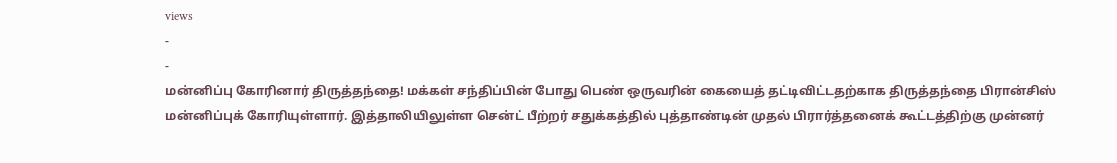views
-
-
மன்னிப்பு கோரினார் திருத்தந்தை! மக்கள் சந்திப்பின் போது பெண் ஒருவரின் கையைத் தட்டிவிட்டதற்காக திருத்தந்தை பிரான்சிஸ் மன்னிப்புக் கோரியுள்ளார். இத்தாலியிலுள்ள சென்ட் பீற்றர் சதுக்கத்தில் புத்தாண்டின் முதல் பிரார்த்தனைக் கூட்டத்திற்கு முன்னர்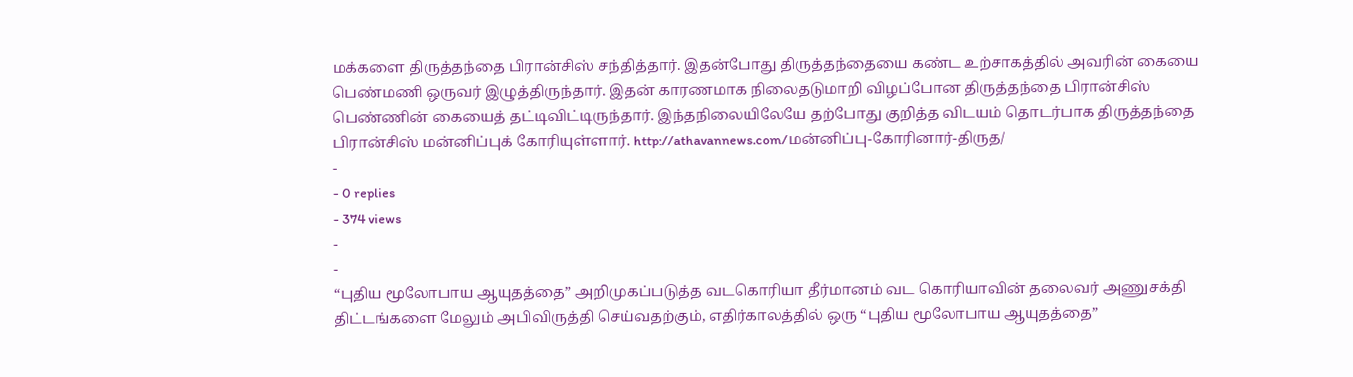மக்களை திருத்தந்தை பிரான்சிஸ் சந்தித்தார். இதன்போது திருத்தந்தையை கண்ட உற்சாகத்தில் அவரின் கையை பெண்மணி ஒருவர் இழுத்திருந்தார். இதன் காரணமாக நிலைதடுமாறி விழப்போன திருத்தந்தை பிரான்சிஸ் பெண்ணின் கையைத் தட்டிவிட்டிருந்தார். இந்தநிலையிலேயே தற்போது குறித்த விடயம் தொடர்பாக திருத்தந்தை பிரான்சிஸ் மன்னிப்புக் கோரியுள்ளார். http://athavannews.com/மன்னிப்பு-கோரினார்-திருத/
-
- 0 replies
- 374 views
-
-
“புதிய மூலோபாய ஆயுதத்தை” அறிமுகப்படுத்த வடகொரியா தீர்மானம் வட கொரியாவின் தலைவர் அணுசக்தி திட்டங்களை மேலும் அபிவிருத்தி செய்வதற்கும், எதிர்காலத்தில் ஒரு “புதிய மூலோபாய ஆயுதத்தை”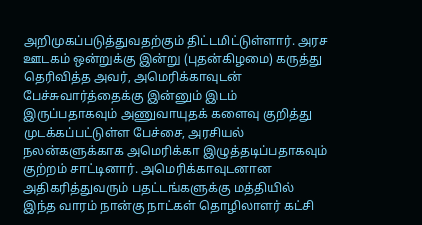அறிமுகப்படுத்துவதற்கும் திட்டமிட்டுள்ளார். அரச ஊடகம் ஒன்றுக்கு இன்று (புதன்கிழமை) கருத்து தெரிவித்த அவர், அமெரிக்காவுடன் பேச்சுவார்த்தைக்கு இன்னும் இடம் இருப்பதாகவும் அணுவாயுதக் களைவு குறித்து முடக்கப்பட்டுள்ள பேச்சை, அரசியல் நலன்களுக்காக அமெரிக்கா இழுத்தடிப்பதாகவும் குற்றம் சாட்டினார். அமெரிக்காவுடனான அதிகரித்துவரும் பதட்டங்களுக்கு மத்தியில் இந்த வாரம் நான்கு நாட்கள் தொழிலாளர் கட்சி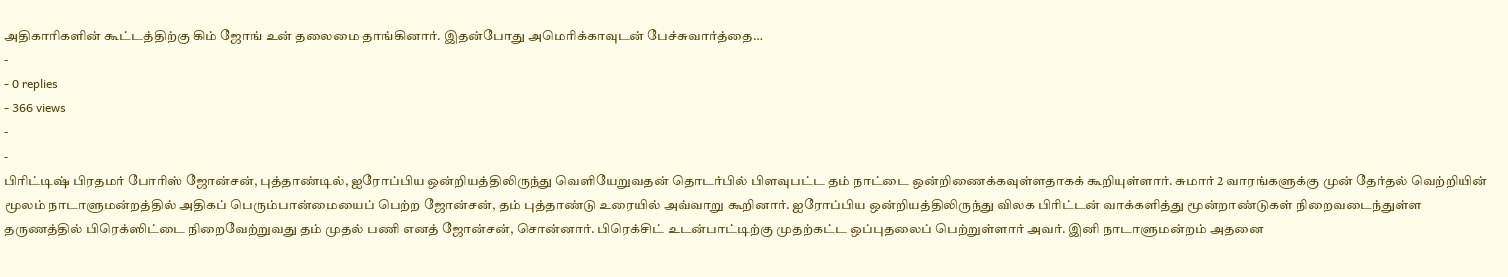அதிகாரிகளின் கூட்டத்திற்கு கிம் ஜோங் உன் தலைமை தாங்கினார். இதன்போது அமெரிக்காவுடன் பேச்சுவார்த்தை…
-
- 0 replies
- 366 views
-
-
பிரிட்டிஷ் பிரதமர் போரிஸ் ஜோன்சன், புத்தாண்டில், ஐரோப்பிய ஒன்றியத்திலிருந்து வெளியேறுவதன் தொடர்பில் பிளவுபட்ட தம் நாட்டை ஒன்றிணைக்கவுள்ளதாகக் கூறியுள்ளார். சுமார் 2 வாரங்களுக்கு முன் தேர்தல் வெற்றியின் மூலம் நாடாளுமன்றத்தில் அதிகப் பெரும்பான்மையைப் பெற்ற ஜோன்சன், தம் புத்தாண்டு உரையில் அவ்வாறு கூறினார். ஐரோப்பிய ஒன்றியத்திலிருந்து விலக பிரிட்டன் வாக்களித்து மூன்றாண்டுகள் நிறைவடைந்துள்ள தருணத்தில் பிரெக்ஸிட்டை நிறைவேற்றுவது தம் முதல் பணி எனத் ஜோன்சன், சொன்னார். பிரெக்சிட் உடன்பாட்டிற்கு முதற்கட்ட ஒப்புதலைப் பெற்றுள்ளார் அவர். இனி நாடாளுமன்றம் அதனை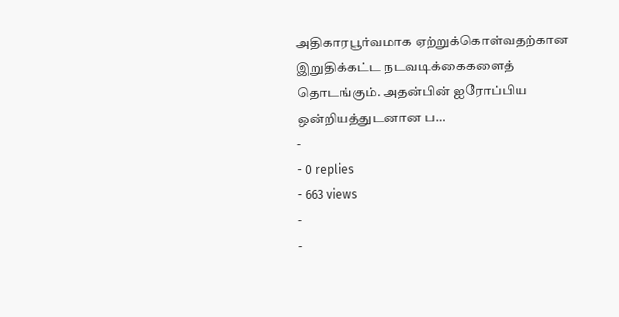அதிகாரபூர்வமாக ஏற்றுக்கொள்வதற்கான இறுதிக்கட்ட நடவடிக்கைகளைத் தொடங்கும். அதன்பின் ஐரோப்பிய ஒன்றியத்துடனான ப…
-
- 0 replies
- 663 views
-
-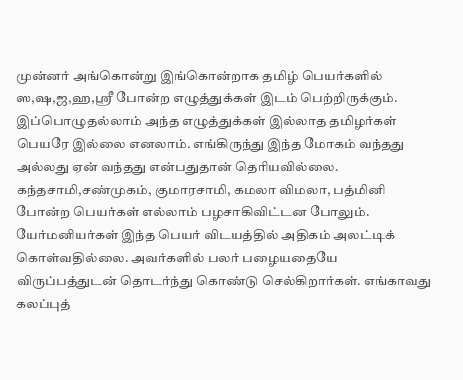முன்னர் அங்கொன்று இங்கொன்றாக தமிழ் பெயர்களில் ஸ,ஷ,ஜ,ஹ,ஶ்ரீ போன்ற எழுத்துக்கள் இடம் பெற்றிருக்கும். இப்பொழுதல்லாம் அந்த எழுத்துக்கள் இல்லாத தமிழர்கள் பெயரே இல்லை எனலாம். எங்கிருந்து இந்த மோகம் வந்தது அல்லது ஏன் வந்தது என்பதுதான் தெரியவில்லை. கந்தசாமி,சண்முகம், குமாரசாமி, கமலா விமலா, பத்மினி போன்ற பெயர்கள் எல்லாம் பழசாகிவிட்டன போலும். யேர்மனியர்கள் இந்த பெயர் விடயத்தில் அதிகம் அலட்டிக் கொள்வதில்லை. அவர்களில் பலர் பழையதையே விருப்பத்துடன் தொடர்ந்து கொண்டு செல்கிறார்கள். எங்காவது கலப்புத்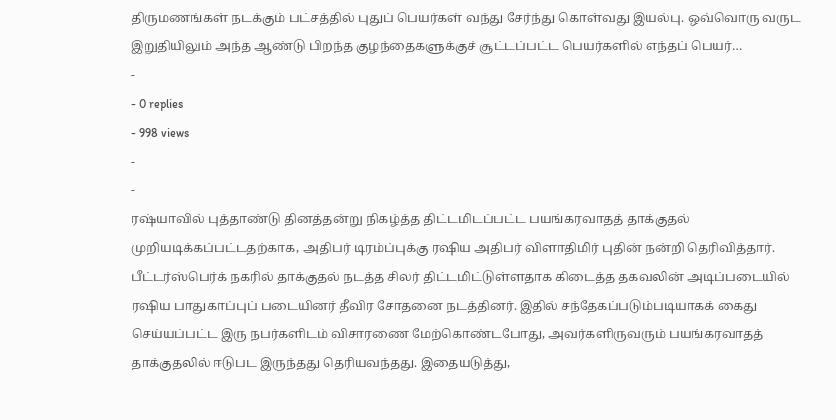திருமணங்கள் நடக்கும் பட்சத்தில் புதுப் பெயர்கள் வந்து சேர்ந்து கொள்வது இயல்பு. ஒவ்வொரு வருட இறுதியிலும் அந்த ஆண்டு பிறந்த குழந்தைகளுக்குச் சூட்டப்பட்ட பெயர்களில் எந்தப் பெயர்…
-
- 0 replies
- 998 views
-
-
ரஷ்யாவில் புத்தாண்டு தினத்தன்று நிகழ்த்த திட்டமிடப்பட்ட பயங்கரவாதத் தாக்குதல் முறியடிக்கப்பட்டதற்காக, அதிபர் டிரம்ப்புக்கு ரஷிய அதிபர் விளாதிமிர் புதின் நன்றி தெரிவித்தார். பீட்டர்ஸ்பெர்க் நகரில் தாக்குதல் நடத்த சிலர் திட்டமிட்டுள்ளதாக கிடைத்த தகவலின் அடிப்படையில் ரஷிய பாதுகாப்புப் படையினர் தீவிர சோதனை நடத்தினர். இதில் சந்தேகப்படும்படியாகக் கைது செய்யப்பட்ட இரு நபர்களிடம் விசாரணை மேற்கொண்டபோது, அவர்களிருவரும் பயங்கரவாதத் தாக்குதலில் ஈடுபட இருந்தது தெரியவந்தது. இதையடுத்து,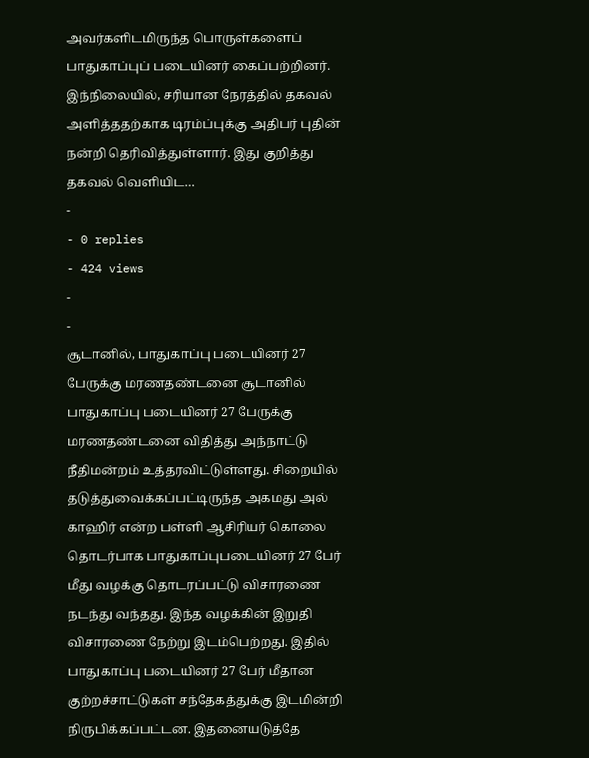அவர்களிடமிருந்த பொருள்களைப் பாதுகாப்புப் படையினர் கைப்பற்றினர். இந்நிலையில், சரியான நேரத்தில் தகவல் அளித்ததற்காக டிரம்ப்புக்கு அதிபர் புதின் நன்றி தெரிவித்துள்ளார். இது குறித்து தகவல் வெளியிட…
-
- 0 replies
- 424 views
-
-
சூடானில், பாதுகாப்பு படையினர் 27 பேருக்கு மரணதண்டனை சூடானில் பாதுகாப்பு படையினர் 27 பேருக்கு மரணதண்டனை விதித்து அந்நாட்டு நீதிமன்றம் உத்தரவிட்டுள்ளது. சிறையில் தடுத்துவைக்கப்பட்டிருந்த அகமது அல் காஹிர் என்ற பள்ளி ஆசிரியர் கொலை தொடர்பாக பாதுகாப்புபடையினர் 27 பேர் மீது வழக்கு தொடரப்பட்டு விசாரணை நடந்து வந்தது. இந்த வழக்கின் இறுதி விசாரணை நேற்று இடம்பெற்றது. இதில் பாதுகாப்பு படையினர் 27 பேர் மீதான குற்றச்சாட்டுகள் சந்தேகத்துக்கு இடமின்றி நிருபிக்கப்பட்டன. இதனையடுத்தே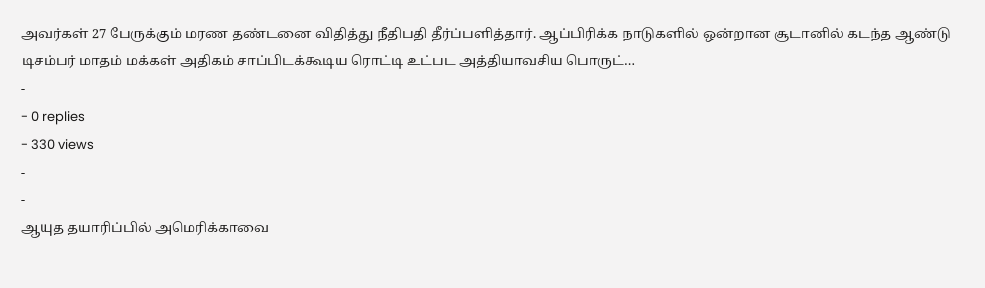அவர்கள் 27 பேருக்கும் மரண தண்டனை விதித்து நீதிபதி தீர்ப்பளித்தார். ஆப்பிரிக்க நாடுகளில் ஒன்றான சூடானில் கடந்த ஆண்டு டிசம்பர் மாதம் மக்கள் அதிகம் சாப்பிடக்கூடிய ரொட்டி உட்பட அத்தியாவசிய பொருட்…
-
- 0 replies
- 330 views
-
-
ஆயுத தயாரிப்பில் அமெரிக்காவை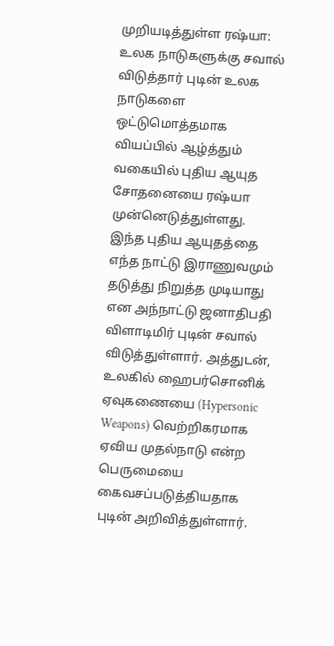முறியடித்துள்ள ரஷ்யா: உலக நாடுகளுக்கு சவால் விடுத்தார் புடின் உலக நாடுகளை ஒட்டுமொத்தமாக வியப்பில் ஆழ்த்தும் வகையில் புதிய ஆயுத சோதனையை ரஷ்யா முன்னெடுத்துள்ளது. இந்த புதிய ஆயுதத்தை எந்த நாட்டு இராணுவமும் தடுத்து நிறுத்த முடியாது என அந்நாட்டு ஜனாதிபதி விளாடிமிர் புடின் சவால் விடுத்துள்ளார். அத்துடன், உலகில் ஹைபர்சொனிக் ஏவுகணையை (Hypersonic Weapons) வெற்றிகரமாக ஏவிய முதல்நாடு என்ற பெருமையை கைவசப்படுத்தியதாக புடின் அறிவித்துள்ளார்.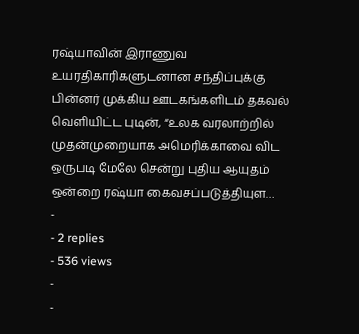ரஷ்யாவின் இராணுவ உயரதிகாரிகளுடனான சந்திப்புக்கு பின்னர் முக்கிய ஊடகங்களிடம் தகவல் வெளியிட்ட புடின், “உலக வரலாற்றில் முதன்முறையாக அமெரிக்காவை விட ஒருபடி மேலே சென்று புதிய ஆயுதம் ஒன்றை ரஷ்யா கைவசப்படுத்தியுள…
-
- 2 replies
- 536 views
-
-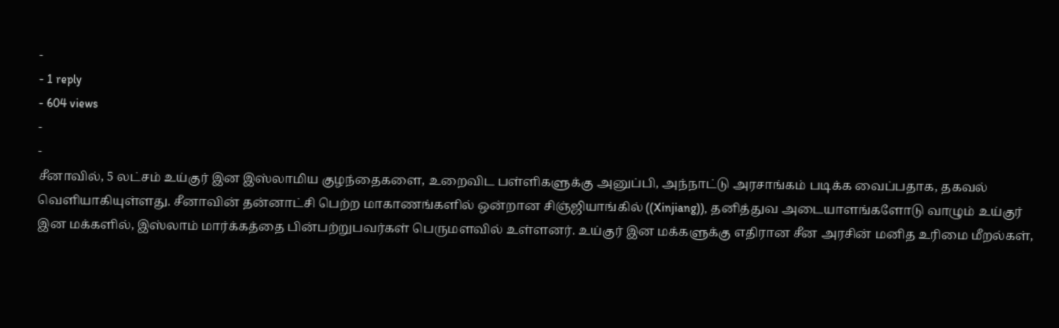-
- 1 reply
- 604 views
-
-
சீனாவில், 5 லட்சம் உய்குர் இன இஸ்லாமிய குழந்தைகளை, உறைவிட பள்ளிகளுக்கு அனுப்பி, அந்நாட்டு அரசாங்கம் படிக்க வைப்பதாக, தகவல் வெளியாகியுள்ளது. சீனாவின் தன்னாட்சி பெற்ற மாகாணங்களில் ஒன்றான சிஞ்ஜியாங்கில் ((Xinjiang)), தனித்துவ அடையாளங்களோடு வாழும் உய்குர் இன மக்களில், இஸ்லாம் மார்க்கத்தை பின்பற்றுபவர்கள் பெருமளவில் உள்ளனர். உய்குர் இன மக்களுக்கு எதிரான சீன அரசின் மனித உரிமை மீறல்கள்,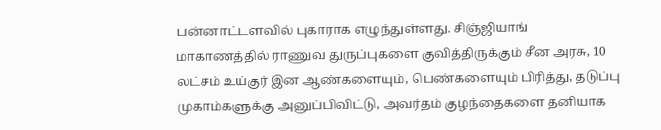பன்னாட்டளவில் புகாராக எழுந்துள்ளது. சிஞ்ஜியாங் மாகாணத்தில் ராணுவ துருப்புகளை குவித்திருக்கும் சீன அரசு, 10 லட்சம் உய்குர் இன ஆண்களையும், பெண்களையும் பிரித்து, தடுப்பு முகாம்களுக்கு அனுப்பிவிட்டு, அவர்தம் குழந்தைகளை தனியாக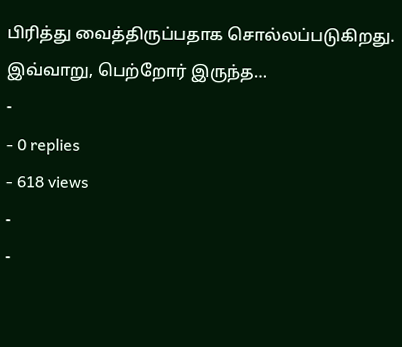பிரித்து வைத்திருப்பதாக சொல்லப்படுகிறது. இவ்வாறு, பெற்றோர் இருந்த…
-
- 0 replies
- 618 views
-
-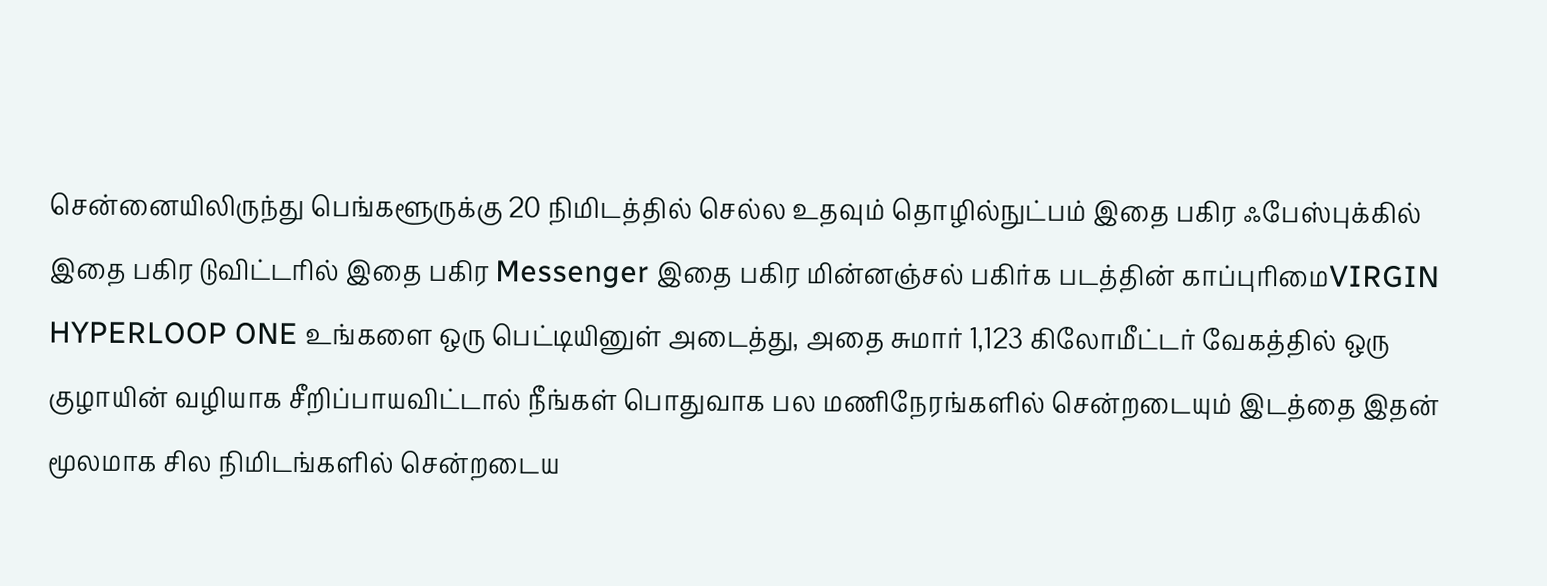சென்னையிலிருந்து பெங்களூருக்கு 20 நிமிடத்தில் செல்ல உதவும் தொழில்நுட்பம் இதை பகிர ஃபேஸ்புக்கில் இதை பகிர டுவிட்டரில் இதை பகிர Messenger இதை பகிர மின்னஞ்சல் பகிர்க படத்தின் காப்புரிமைVIRGIN HYPERLOOP ONE உங்களை ஒரு பெட்டியினுள் அடைத்து, அதை சுமார் 1,123 கிலோமீட்டர் வேகத்தில் ஒரு குழாயின் வழியாக சீறிப்பாயவிட்டால் நீங்கள் பொதுவாக பல மணிநேரங்களில் சென்றடையும் இடத்தை இதன் மூலமாக சில நிமிடங்களில் சென்றடைய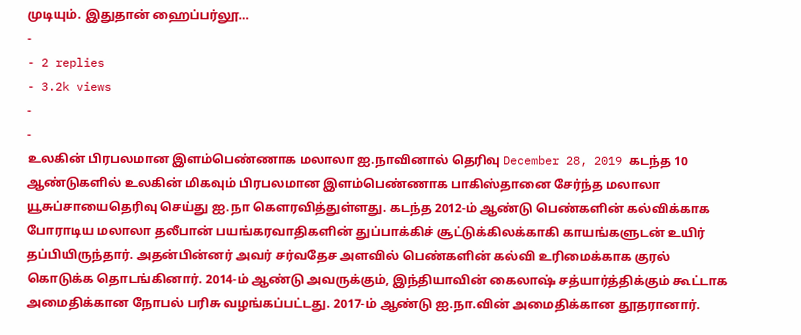முடியும். இதுதான் ஹைப்பர்லூ…
-
- 2 replies
- 3.2k views
-
-
உலகின் பிரபலமான இளம்பெண்ணாக மலாலா ஐ.நாவினால் தெரிவு December 28, 2019 கடந்த 10 ஆண்டுகளில் உலகின் மிகவும் பிரபலமான இளம்பெண்ணாக பாகிஸ்தானை சேர்ந்த மலாலா யூசுப்சாயைதெரிவு செய்து ஐ.நா கௌரவித்துள்ளது. கடந்த 2012-ம் ஆண்டு பெண்களின் கல்விக்காக போராடிய மலாலா தலீபான் பயங்கரவாதிகளின் துப்பாக்கிச் சூட்டுக்கிலக்காகி காயங்களுடன் உயிர் தப்பியிருந்தார். அதன்பின்னர் அவர் சர்வதேச அளவில் பெண்களின் கல்வி உரிமைக்காக குரல் கொடுக்க தொடங்கினார். 2014-ம் ஆண்டு அவருக்கும், இந்தியாவின் கைலாஷ் சத்யார்த்திக்கும் கூட்டாக அமைதிக்கான நோபல் பரிசு வழங்கப்பட்டது. 2017-ம் ஆண்டு ஐ.நா.வின் அமைதிக்கான தூதரானார்.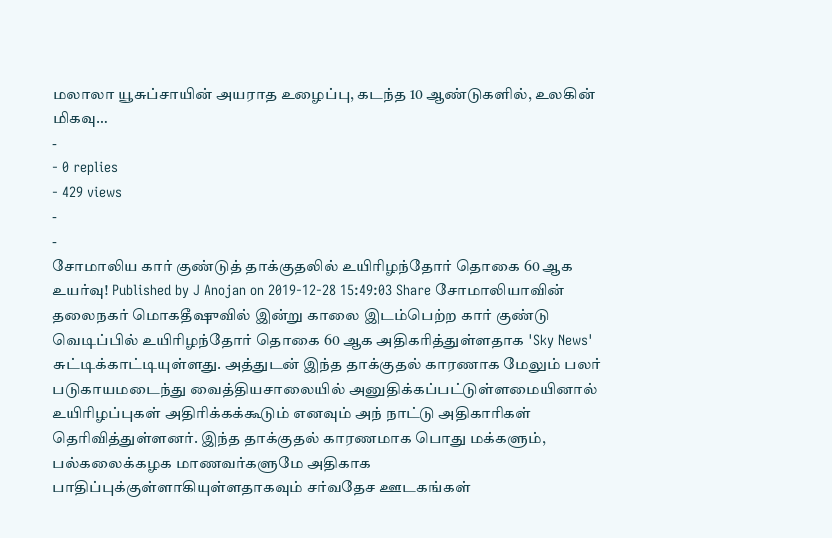மலாலா யூசுப்சாயின் அயராத உழைப்பு, கடந்த 10 ஆண்டுகளில், உலகின் மிகவு…
-
- 0 replies
- 429 views
-
-
சோமாலிய கார் குண்டுத் தாக்குதலில் உயிரிழந்தோர் தொகை 60 ஆக உயர்வு! Published by J Anojan on 2019-12-28 15:49:03 Share சோமாலியாவின் தலைநகர் மொகதீஷுவில் இன்று காலை இடம்பெற்ற கார் குண்டு வெடிப்பில் உயிரிழந்தோர் தொகை 60 ஆக அதிகரித்துள்ளதாக 'Sky News' சுட்டிக்காட்டியுள்ளது. அத்துடன் இந்த தாக்குதல் காரணாக மேலும் பலர் படுகாயமடைந்து வைத்தியசாலையில் அனுதிக்கப்பட்டுள்ளமையினால் உயிரிழப்புகள் அதிரிக்கக்கூடும் எனவும் அந் நாட்டு அதிகாரிகள் தெரிவித்துள்ளனர். இந்த தாக்குதல் காரணமாக பொது மக்களும், பல்கலைக்கழக மாணவர்களுமே அதிகாக பாதிப்புக்குள்ளாகியுள்ளதாகவும் சர்வதேச ஊடகங்கள்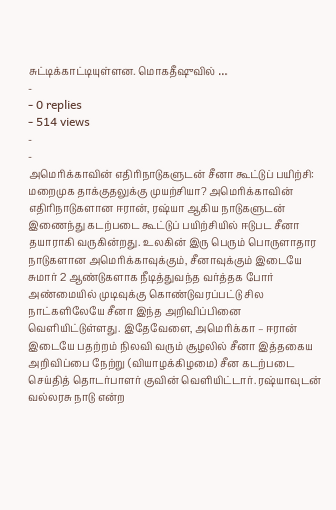சுட்டிக்காட்டியுள்ளன. மொகதீஷுவில் …
-
- 0 replies
- 514 views
-
-
அமெரிக்காவின் எதிரிநாடுகளுடன் சீனா கூட்டுப் பயிற்சி: மறைமுக தாக்குதலுக்கு முயற்சியா? அமெரிக்காவின் எதிரிநாடுகளான ஈரான், ரஷ்யா ஆகிய நாடுகளுடன் இணைந்து கடற்படை கூட்டுப் பயிற்சியில் ஈடுபட சீனா தயாராகி வருகின்றது. உலகின் இரு பெரும் பொருளாதார நாடுகளான அமெரிக்காவுக்கும், சீனாவுக்கும் இடையே சுமார் 2 ஆண்டுகளாக நீடித்துவந்த வர்த்தக போர் அண்மையில் முடிவுக்கு கொண்டுவரப்பட்டு சில நாட்களிலேயே சீனா இந்த அறிவிப்பினை வெளியிட்டுள்ளது. இதேவேளை, அமெரிக்கா – ஈரான் இடையே பதற்றம் நிலவி வரும் சூழலில் சீனா இத்தகைய அறிவிப்பை நேற்று (வியாழக்கிழமை) சீன கடற்படை செய்தித் தொடர்பாளர் குவின் வெளியிட்டார். ரஷ்யாவுடன் வல்லரசு நாடு என்ற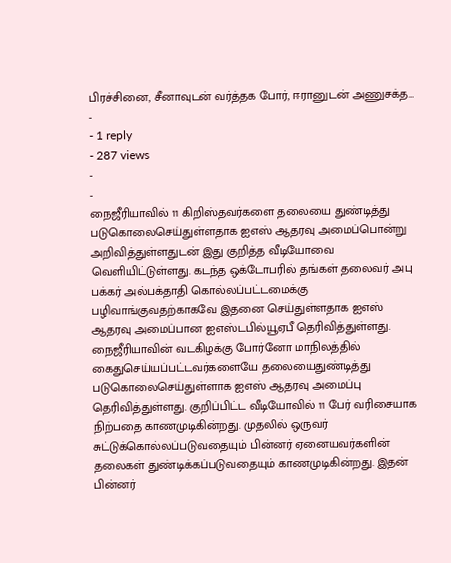பிரச்சினை, சீனாவுடன் வர்த்தக போர், ஈரானுடன் அணுசக்த…
-
- 1 reply
- 287 views
-
-
நைஜீரியாவில் 11 கிறிஸ்தவர்களை தலையை துண்டித்து படுகொலைசெய்துள்ளதாக ஐஎஸ் ஆதரவு அமைப்பொன்று அறிவித்துள்ளதுடன் இது குறித்த வீடியோவை வெளியிட்டுள்ளது. கடந்த ஒக்டோபரில் தங்கள் தலைவர் அபு பக்கர் அல்பக்தாதி கொல்லப்பட்டமைக்கு பழிவாங்குவதற்காகவே இதனை செய்துள்ளதாக ஐஎஸ் ஆதரவு அமைப்பான ஐஎஸ்டபில்யூஏபீ தெரிவித்துள்ளது. நைஜீரியாவின் வடகிழக்கு போர்னோ மாநிலத்தில் கைதுசெய்யப்பட்டவர்களையே தலையைதுண்டித்து படுகொலைசெய்துள்ளாக ஐஎஸ் ஆதரவு அமைப்பு தெரிவித்துள்ளது. குறிப்பிட்ட வீடியோவில் 11 பேர் வரிசையாக நிற்பதை காணமுடிகின்றது. முதலில் ஒருவர் சுட்டுக்கொல்லப்படுவதையும் பின்னர் ஏனையவர்களின் தலைகள் துண்டிக்கப்படுவதையும் காணமுடிகின்றது. இதன் பின்னர்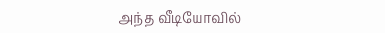அந்த வீடியோவில்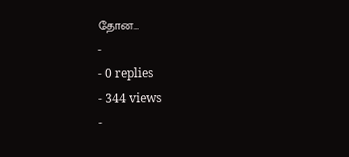தோன…
-
- 0 replies
- 344 views
-